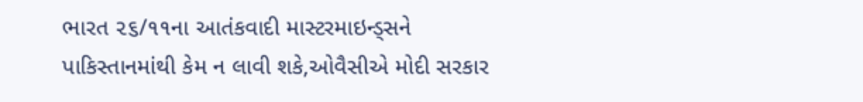ભારત ૨૬/૧૧ના આતંકવાદી માસ્ટરમાઇન્ડ્સને પાકિસ્તાનમાંથી કેમ ન લાવી શકે,ઓવૈસીએ મોદી સરકાર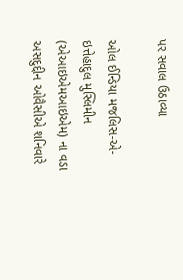પર સવાલ ઉઠાવ્યા

ઓલ ઈન્ડિયા મજલિસ-એ-ઇત્તેહાદુલ મુસ્લિમીન (એઆઇએમઆઇએમ) ના વડા અસદુદ્દીન ઓવૈસીએ શનિવારે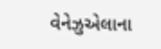વેનેઝુએલાના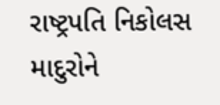રાષ્ટ્રપતિ નિકોલસ માદુરોને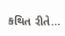કથિત રીતે…